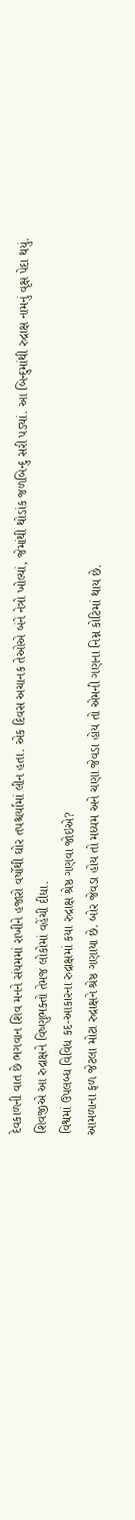દેવકાળની વાત છે ભગવાન શિવ મનને સંયમમાં રાખીને હજારો વર્ષોથી ઘોર તપશ્ચર્યામાં લીન હતા. એક દિવસ અચાનક તેઓએ બંને નેત્રો ખોલ્યાં, જેમાંથી થોડાંક જળબિન્દુ સરી પડ્યાં. આ બિન્દુમાંથી રુદ્રાક્ષ નામનું વૃક્ષ પેદા થયું. શિવજીએ આ રુદ્રાક્ષને વિષ્ણુભક્તો તેમજ લોકોમાં વહેંચી દીધા.
વિશ્વમાં ઉપલબ્ધ વિવિધ કદ-આકારના રુદ્રાક્ષમાં કયા રુદ્રાક્ષ શ્રેષ્ઠ ગણવા જોઇએ?
આમળાના ફળ જેટલા મોટા રુદ્રાક્ષને શ્રેષ્ઠ ગણાયા છે. બોર જેવડા હોય તો મધ્યમ અને ચણા જેવડા હોય તો એમની ગણના નિમ્ન કોટિમાં થાય છે.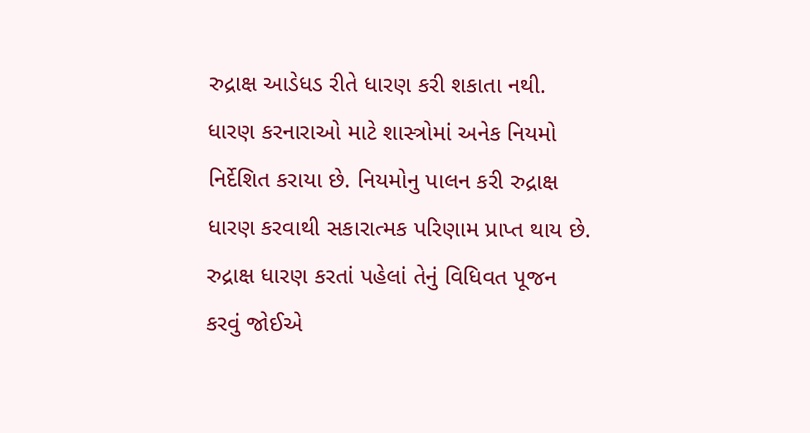રુદ્રાક્ષ આડેધડ રીતે ધારણ કરી શકાતા નથી. ધારણ કરનારાઓ માટે શાસ્ત્રોમાં અનેક નિયમો નિર્દેશિત કરાયા છે. નિયમોનુ પાલન કરી રુદ્રાક્ષ ધારણ કરવાથી સકારાત્મક પરિણામ પ્રાપ્ત થાય છે. રુદ્રાક્ષ ધારણ કરતાં પહેલાં તેનું વિધિવત પૂજન કરવું જોઈએ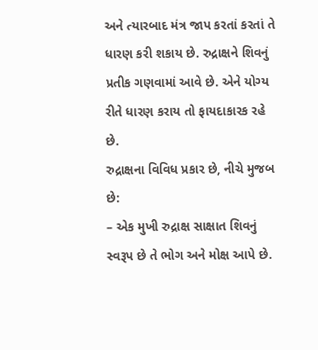અને ત્યારબાદ મંત્ર જાપ કરતાં કરતાં તે ધારણ કરી શકાય છે. રુદ્રાક્ષને શિવનું પ્રતીક ગણવામાં આવે છે. એને યોગ્ય રીતે ધારણ કરાય તો ફાયદાકારક રહે છે.
રુદ્રાક્ષના વિવિધ પ્રકાર છે, નીચે મુજબ છે:
– એક મુખી રુદ્રાક્ષ સાક્ષાત શિવનું સ્વરૂપ છે તે ભોગ અને મોક્ષ આપે છે.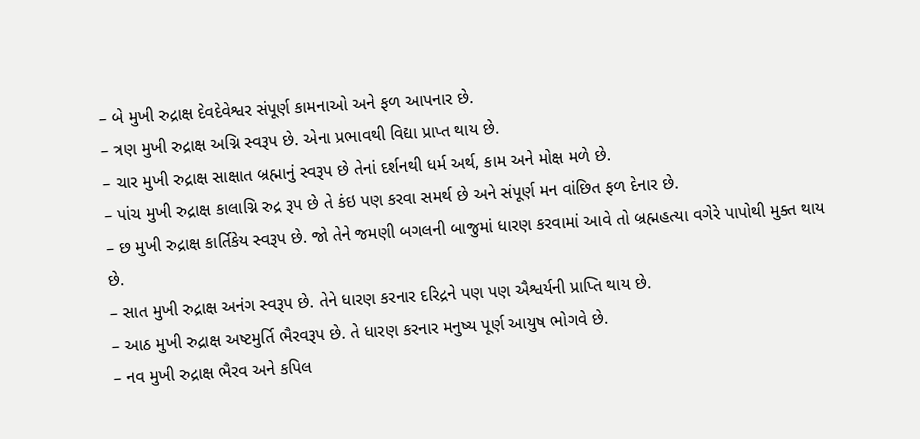– બે મુખી રુદ્રાક્ષ દેવદેવેશ્વર સંપૂર્ણ કામનાઓ અને ફળ આપનાર છે.
– ત્રણ મુખી રુદ્રાક્ષ અગ્નિ સ્વરૂપ છે. એના પ્રભાવથી વિદ્યા પ્રાપ્ત થાય છે.
– ચાર મુખી રુદ્રાક્ષ સાક્ષાત બ્રહ્માનું સ્વરૂપ છે તેનાં દર્શનથી ધર્મ અર્થ, કામ અને મોક્ષ મળે છે.
– પાંચ મુખી રુદ્રાક્ષ કાલાગ્નિ રુદ્ર રૂપ છે તે કંઇ પણ કરવા સમર્થ છે અને સંપૂર્ણ મન વાંછિત ફળ દેનાર છે.
– છ મુખી રુદ્રાક્ષ કાર્તિકેય સ્વરૂપ છે. જો તેને જમણી બગલની બાજુમાં ધારણ કરવામાં આવે તો બ્રહ્મહત્યા વગેરે પાપોથી મુક્ત થાય છે.
– સાત મુખી રુદ્રાક્ષ અનંગ સ્વરૂપ છે. તેને ધારણ કરનાર દરિદ્રને પણ પણ ઐશ્વર્યની પ્રાપ્તિ થાય છે.
– આઠ મુખી રુદ્રાક્ષ અષ્ટમુર્તિ ભૈરવરૂપ છે. તે ધારણ કરનાર મનુષ્ય પૂર્ણ આયુષ ભોગવે છે.
– નવ મુખી રુદ્રાક્ષ ભૈરવ અને કપિલ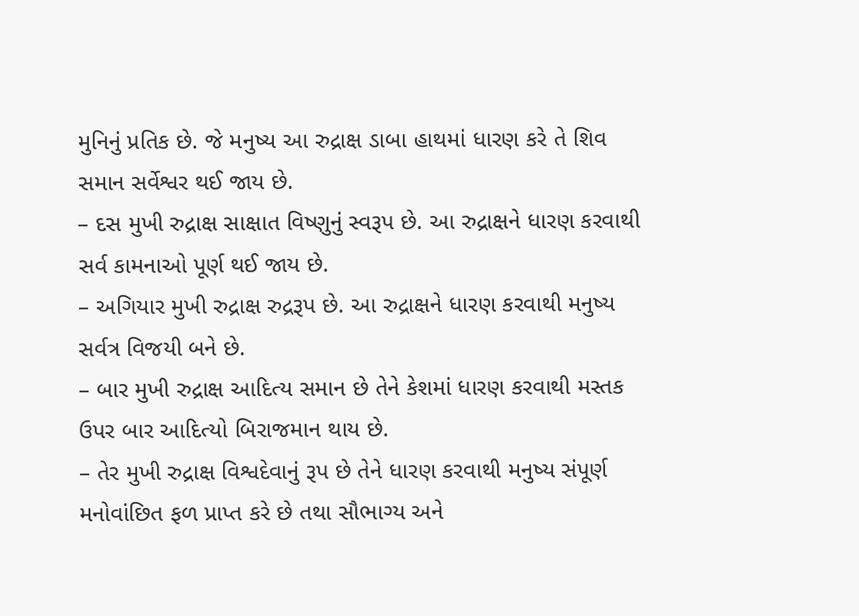મુનિનું પ્રતિક છે. જે મનુષ્ય આ રુદ્રાક્ષ ડાબા હાથમાં ધારણ કરે તે શિવ સમાન સર્વેશ્વર થઈ જાય છે.
– દસ મુખી રુદ્રાક્ષ સાક્ષાત વિષ્ણુનું સ્વરૂપ છે. આ રુદ્રાક્ષને ધારણ કરવાથી સર્વ કામનાઓ પૂર્ણ થઈ જાય છે.
– અગિયાર મુખી રુદ્રાક્ષ રુદ્રરૂપ છે. આ રુદ્રાક્ષને ધારણ કરવાથી મનુષ્ય સર્વત્ર વિજયી બને છે.
– બાર મુખી રુદ્રાક્ષ આદિત્ય સમાન છે તેને કેશમાં ધારણ કરવાથી મસ્તક ઉપર બાર આદિત્યો બિરાજમાન થાય છે.
– તેર મુખી રુદ્રાક્ષ વિશ્વદેવાનું રૂપ છે તેને ધારણ કરવાથી મનુષ્ય સંપૂર્ણ મનોવાંછિત ફળ પ્રાપ્ત કરે છે તથા સૌભાગ્ય અને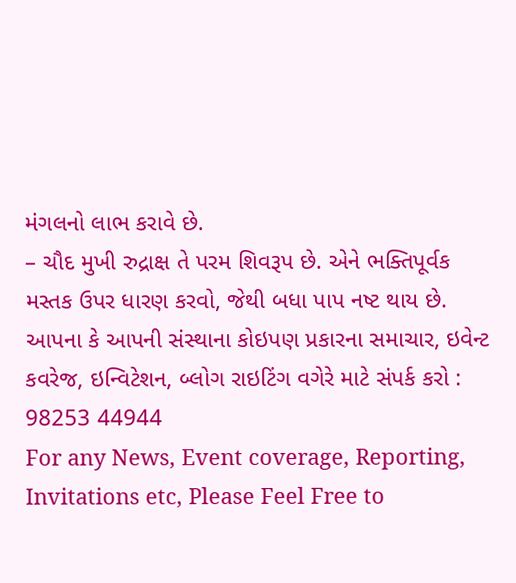મંગલનો લાભ કરાવે છે.
– ચૌદ મુખી રુદ્રાક્ષ તે પરમ શિવરૂપ છે. એને ભક્તિપૂર્વક મસ્તક ઉપર ધારણ કરવો, જેથી બધા પાપ નષ્ટ થાય છે.
આપના કે આપની સંસ્થાના કોઇપણ પ્રકારના સમાચાર, ઇવેન્ટ કવરેજ, ઇન્વિટેશન, બ્લોગ રાઇટિંગ વગેરે માટે સંપર્ક કરો : 98253 44944
For any News, Event coverage, Reporting, Invitations etc, Please Feel Free to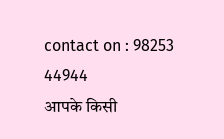contact on : 98253 44944
आपके किसी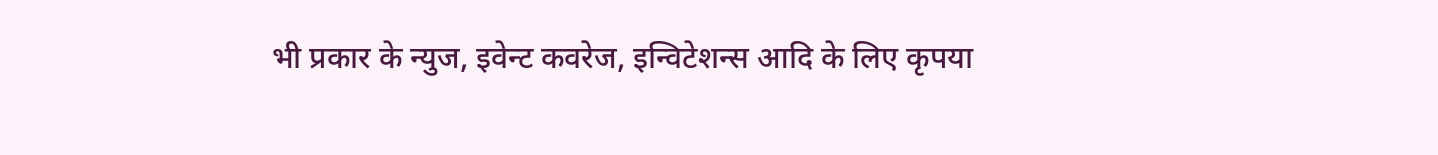भी प्रकार के न्युज, इवेन्ट कवरेज, इन्विटेशन्स आदि के लिए कृपया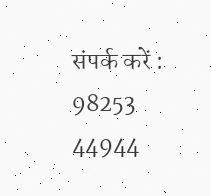संपर्क करें : 98253 44944